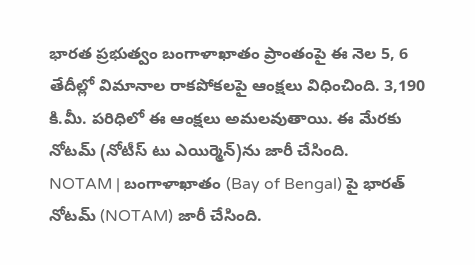భారత ప్రభుత్వం బంగాళాఖాతం ప్రాంతంపై ఈ నెల 5, 6 తేదీల్లో విమానాల రాకపోకలపై ఆంక్షలు విధించింది. 3,190 కి.మీ. పరిధిలో ఈ ఆంక్షలు అమలవుతాయి. ఈ మేరకు నోటమ్ (నోటీస్ టు ఎయిర్మెన్)ను జారీ చేసింది.
NOTAM | బంగాళాఖాతం (Bay of Bengal) పై భారత్ నోటమ్ (NOTAM) జారీ చేసింది.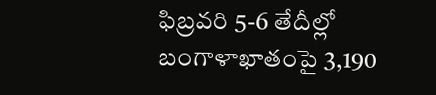ఫిబ్రవరి 5-6 తేదీల్లో బంగాళాఖాతంపై 3,190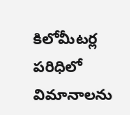కిలోమీటర్ల పరిధిలో విమానాలను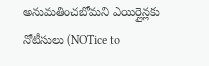అనుమతించబోమని ఎయిర్లైన్లకు నోటీసులు (NOTice to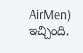AirMen) ఇచ్చింది.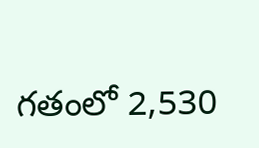గతంలో 2,530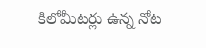కిలోమీటర్లు ఉన్న నోట